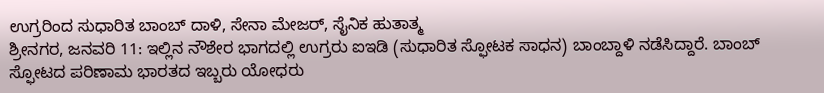ಉಗ್ರರಿಂದ ಸುಧಾರಿತ ಬಾಂಬ್ ದಾಳಿ, ಸೇನಾ ಮೇಜರ್, ಸೈನಿಕ ಹುತಾತ್ಮ
ಶ್ರೀನಗರ, ಜನವರಿ 11: ಇಲ್ಲಿನ ನೌಶೇರ ಭಾಗದಲ್ಲಿ ಉಗ್ರರು ಐಇಡಿ (ಸುಧಾರಿತ ಸ್ಫೋಟಕ ಸಾಧನ) ಬಾಂಬ್ದಾಳಿ ನಡೆಸಿದ್ದಾರೆ. ಬಾಂಬ್ ಸ್ಫೋಟದ ಪರಿಣಾಮ ಭಾರತದ ಇಬ್ಬರು ಯೋಧರು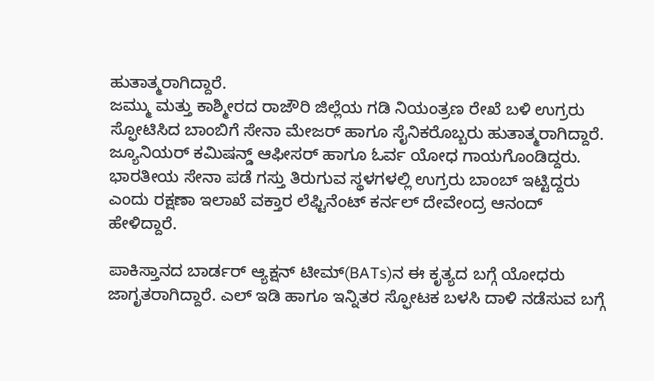ಹುತಾತ್ಮರಾಗಿದ್ದಾರೆ.
ಜಮ್ಮು ಮತ್ತು ಕಾಶ್ಮೀರದ ರಾಜೌರಿ ಜಿಲ್ಲೆಯ ಗಡಿ ನಿಯಂತ್ರಣ ರೇಖೆ ಬಳಿ ಉಗ್ರರು ಸ್ಫೋಟಿಸಿದ ಬಾಂಬಿಗೆ ಸೇನಾ ಮೇಜರ್ ಹಾಗೂ ಸೈನಿಕರೊಬ್ಬರು ಹುತಾತ್ಮರಾಗಿದ್ದಾರೆ. ಜ್ಯೂನಿಯರ್ ಕಮಿಷನ್ಡ್ ಆಫೀಸರ್ ಹಾಗೂ ಓರ್ವ ಯೋಧ ಗಾಯಗೊಂಡಿದ್ದರು.
ಭಾರತೀಯ ಸೇನಾ ಪಡೆ ಗಸ್ತು ತಿರುಗುವ ಸ್ಥಳಗಳಲ್ಲಿ ಉಗ್ರರು ಬಾಂಬ್ ಇಟ್ಟಿದ್ದರು ಎಂದು ರಕ್ಷಣಾ ಇಲಾಖೆ ವಕ್ತಾರ ಲೆಫ್ಟಿನೆಂಟ್ ಕರ್ನಲ್ ದೇವೇಂದ್ರ ಆನಂದ್ ಹೇಳಿದ್ದಾರೆ.

ಪಾಕಿಸ್ತಾನದ ಬಾರ್ಡರ್ ಆ್ಯಕ್ಷನ್ ಟೀಮ್(BATs)ನ ಈ ಕೃತ್ಯದ ಬಗ್ಗೆ ಯೋಧರು ಜಾಗೃತರಾಗಿದ್ದಾರೆ. ಎಲ್ ಇಡಿ ಹಾಗೂ ಇನ್ನಿತರ ಸ್ಫೋಟಕ ಬಳಸಿ ದಾಳಿ ನಡೆಸುವ ಬಗ್ಗೆ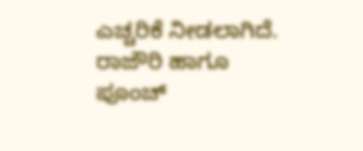ಎಚ್ಚರಿಕೆ ನೀಡಲಾಗಿದೆ. ರಾಜೌರಿ ಹಾಗೂ ಪೂಂಚ್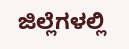ಜಿಲ್ಲೆಗಳಲ್ಲಿ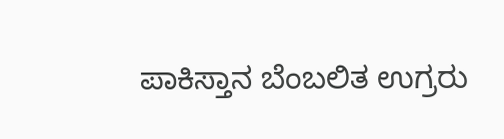ಪಾಕಿಸ್ತಾನ ಬೆಂಬಲಿತ ಉಗ್ರರು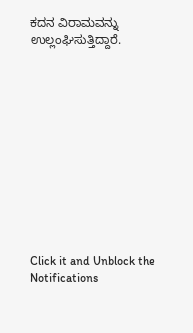ಕದನ ವಿರಾಮವನ್ನು ಉಲ್ಲಂಘಿಸುತ್ತಿದ್ದಾರೆ.












Click it and Unblock the Notifications